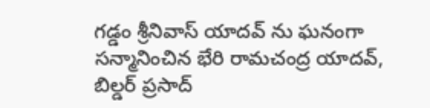గడ్డం శ్రీనివాస్‌ యాదవ్‌ ను ఘనంగా సన్మానించిన భేరి రామచంద్ర యాదవ్‌, బిల్డర్‌ ప్రసాద్‌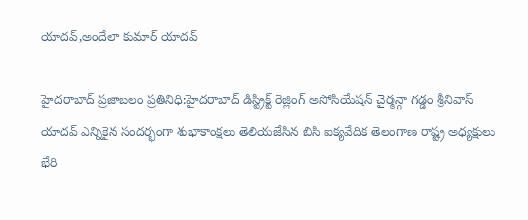యాదవ్‌,అందేలా కుమార్‌ యాదవ్‌

హైదరాబాద్‌ ప్రజాబలం ప్రతినిధి:హైదరాబాద్‌ డిస్ట్రిక్ట్‌ రెజ్లింగ్‌ అసోసియేషన్‌ చైర్మన్గా గడ్డం శ్రీనివాస్‌ యాదవ్‌ ఎన్నికైన సందర్భంగా శుభాకాంక్షలు తెలియజేసిన బిసి ఐక్యవేదిక తెలంగాణ రాష్ట్ర అధ్యక్షులు భేరి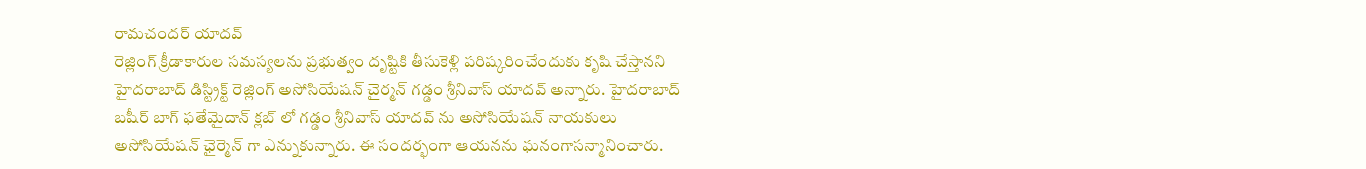రామచందర్‌ యాదవ్‌
రెజ్లింగ్‌ క్రీడాకారుల సమస్యలను ప్రభుత్వం దృష్టికి తీసుకెళ్లి పరిష్కరించేందుకు కృషి చేస్తానని హైదరాబాద్‌ డిస్ట్రిక్ట్‌ రెజ్లింగ్‌ అసోసియేషన్‌ చైర్మన్‌ గడ్డం శ్రీనివాస్‌ యాదవ్‌ అన్నారు. హైదరాబాద్‌ బషీర్‌ బాగ్‌ ఫతేమైదాన్‌ క్లబ్‌ లో గడ్డం శ్రీనివాస్‌ యాదవ్‌ ను అసోసియేషన్‌ నాయకులు అసోసియేషన్‌ ఛైర్మెన్‌ గా ఎన్నుకున్నారు. ఈ సందర్భంగా ఆయనను ఘనంగాసన్మానించారు.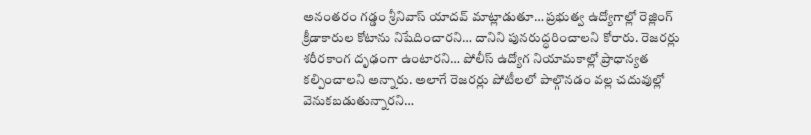అనంతరం గడ్డం శ్రీనివాస్‌ యాదవ్‌ మాట్లాడుతూ… ప్రభుత్వ ఉద్యోగాల్లో రెజ్లింగ్‌ క్రీడాకారుల కోటాను నిషేదించారని… దానిని పునరుద్ధరించాలని కోరారు. రెజరర్లు శరీరకాంగ దృఢంగా ఉంటారని… పోలీస్‌ ఉద్యోగ నియామకాల్లో ప్రాధాన్యత కల్పించాలని అన్నారు. అలాగే రెజరర్లు పోటీలలో పాల్గొనడం వల్ల చదువుల్లో వెనుకబడుతున్నారని…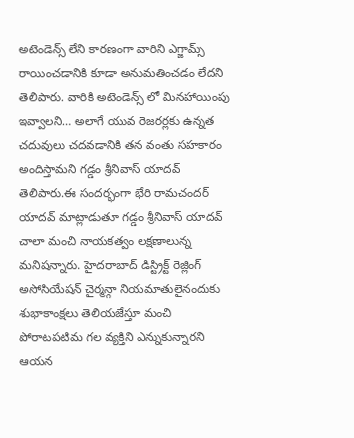అటెండెన్స్‌ లేని కారణంగా వారిని ఎగ్జామ్స్‌ రాయించడానికి కూడా అనుమతించడం లేదని తెలిపారు. వారికి అటెండెన్స్‌ లో మినహాయింపు ఇవ్వాలని… అలాగే యువ రెజరర్లకు ఉన్నత చదువులు చదవడానికి తన వంతు సహకారం అందిస్తామని గడ్డం శ్రీనివాస్‌ యాదవ్‌ తెలిపారు.ఈ సందర్భంగా భేరి రామచందర్‌ యాదవ్‌ మాట్లాడుతూ గడ్డం శ్రీనివాస్‌ యాదవ్‌ చాలా మంచి నాయకత్వం లక్షణాలున్న మనిషన్నారు. హైదరాబాద్‌ డిస్ట్రిక్ట్‌ రెజ్లింగ్‌ అసోసియేషన్‌ చైర్మన్గా నియమాతులైనందుకు శుభాకాంక్షలు తెలియజేస్తూ మంచి పోరాటపటిమ గల వ్యక్తిని ఎన్నుకున్నారని ఆయన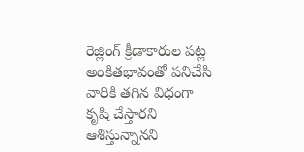రెజ్లింగ్‌ క్రీడాకారుల పట్ల అంకితభావంతో పనిచేసి వారికి తగిన విధంగా కృషి చేస్తారని ఆశిస్తున్నానని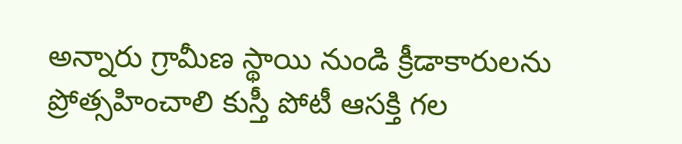అన్నారు గ్రామీణ స్థాయి నుండి క్రీడాకారులను ప్రోత్సహించాలి కుస్తీ పోటీ ఆసక్తి గల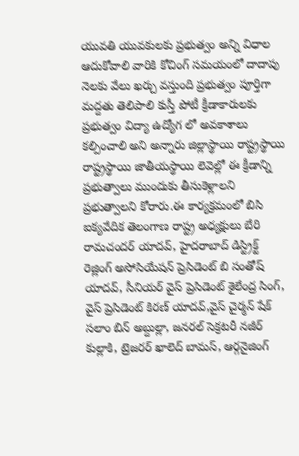యువతి యువకులకు ప్రభుత్వం అన్ని విధాల ఆదుకోవాలి వారికి కోచింగ్‌ సమయంలో దాదాపు నెలకు వేలు ఖర్చు వస్తుంది ప్రభుత్వం పూర్తిగా మద్దతు తెలిపాలి కుస్తీ పోటీ క్రీడాకారులకు ప్రభుత్వం విద్యా ఉద్యోగ లో అవకాశాలు కల్పించాలి అని అన్నారు జిల్లాస్థాయి రాష్ట్రస్థాయి రాష్ట్రస్థాయి జాతీయస్థాయి లెవెల్లో ఈ క్రీడాన్ని ప్రభుత్వాలు ముందుకు తీసుకెళ్లాలని ప్రభుత్వాలని కోరారు.ఈ కార్యక్రమంలో బిసి ఐక్యవేదిక తెలంగాణ రాష్ట్ర అధ్యక్షులు బేరి రామచందర్‌ యాదవ్‌, హైదరాబాద్‌ డిస్ట్రిక్ట్‌ రెజ్లింగ్‌ అసోసియేషన్‌ ప్రెసిడెంట్‌ బి సంతోష్‌ యాదవ్‌, సీనియర్‌ వైస్‌ ప్రెసిడెంట్‌ శైలేంద్ర సింగ్‌, వైస్‌ ప్రెసిడెంట్‌ కిరణ్‌ యాదవ్‌,వైస్‌ చైర్మన్‌ షేక్‌ సలాం బిన్‌ అబ్దుల్లా, జనరల్‌ సెక్రటరీ నజీర్‌ కుల్లాకి, ట్రెజరర్‌ ఖాలెద్‌ బామస్‌, ఆర్గనైజింగ్‌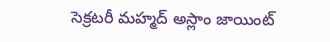సెక్రటరీ మహ్మద్‌ అస్లాం జాయింట్‌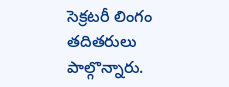సెక్రటరీ లింగం తదితరులు పాల్గొన్నారు.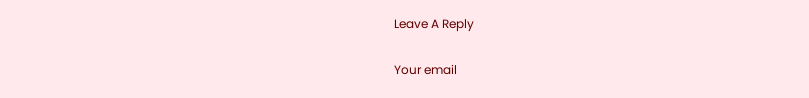Leave A Reply

Your email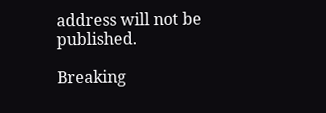address will not be published.

Breaking